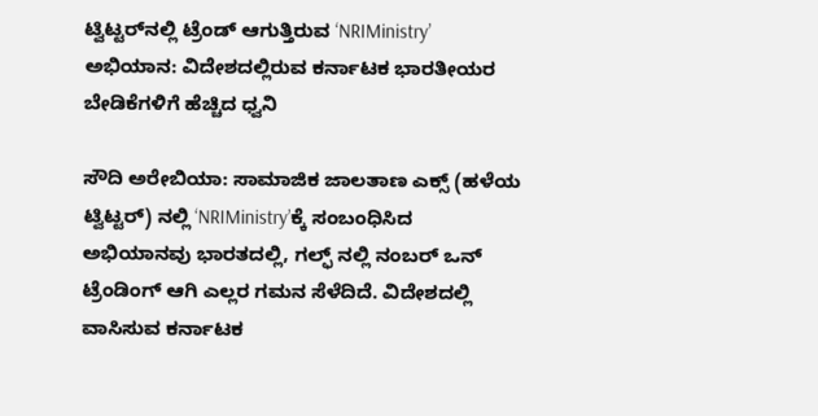ಟ್ವಿಟ್ಟರ್‌ನಲ್ಲಿ ಟ್ರೆಂಡ್ ಆಗುತ್ತಿರುವ ‘NRIMinistry’ ಅಭಿಯಾನ: ವಿದೇಶದಲ್ಲಿರುವ ಕರ್ನಾಟಕ ಭಾರತೀಯರ ಬೇಡಿಕೆಗಳಿಗೆ ಹೆಚ್ಚಿದ ಧ್ವನಿ

ಸೌದಿ ಅರೇಬಿಯಾ: ಸಾಮಾಜಿಕ ಜಾಲತಾಣ ಎಕ್ಸ್ (ಹಳೆಯ ಟ್ವಿಟ್ಟರ್) ನಲ್ಲಿ ‘NRIMinistry’ಕ್ಕೆ ಸಂಬಂಧಿಸಿದ ಅಭಿಯಾನವು ಭಾರತದಲ್ಲಿ, ಗಲ್ಫ್ ನಲ್ಲಿ ನಂಬರ್ ಒನ್ ಟ್ರೆಂಡಿಂಗ್ ಆಗಿ ಎಲ್ಲರ ಗಮನ ಸೆಳೆದಿದೆ. ವಿದೇಶದಲ್ಲಿ ವಾಸಿಸುವ ಕರ್ನಾಟಕ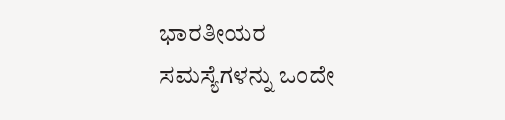ಭಾರತೀಯರ ಸಮಸ್ಯೆಗಳನ್ನು ಒಂದೇ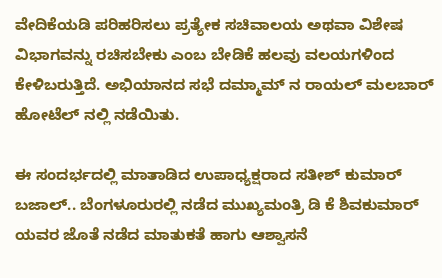ವೇದಿಕೆಯಡಿ ಪರಿಹರಿಸಲು ಪ್ರತ್ಯೇಕ ಸಚಿವಾಲಯ ಅಥವಾ ವಿಶೇಷ ವಿಭಾಗವನ್ನು ರಚಿಸಬೇಕು ಎಂಬ ಬೇಡಿಕೆ ಹಲವು ವಲಯಗಳಿಂದ ಕೇಳಿಬರುತ್ತಿದೆ. ಅಭಿಯಾನದ ಸಭೆ ದಮ್ಮಾಮ್ ನ ರಾಯಲ್ ಮಲಬಾರ್ ಹೋಟೆಲ್ ನಲ್ಲಿ ನಡೆಯಿತು.

ಈ ಸಂದರ್ಭದಲ್ಲಿ ಮಾತಾಡಿದ ಉಪಾಧ್ಯಕ್ಷರಾದ ಸತೀಶ್ ಕುಮಾರ್ ಬಜಾಲ್.. ಬೆಂಗಳೂರುರಲ್ಲಿ ನಡೆದ ಮುಖ್ಯಮಂತ್ರಿ ಡಿ ಕೆ ಶಿವಕುಮಾರ್ ಯವರ ಜೊತೆ ನಡೆದ ಮಾತುಕತೆ ಹಾಗು ಆಶ್ವಾಸನೆ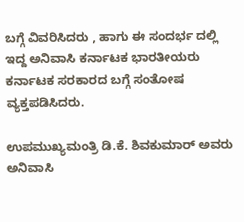ಬಗ್ಗೆ ವಿವರಿಸಿದರು , ಹಾಗು ಈ ಸಂದರ್ಭ ದಲ್ಲಿ ಇದ್ದ ಅನಿವಾಸಿ ಕರ್ನಾಟಕ ಭಾರತೀಯರು ಕರ್ನಾಟಕ ಸರಕಾರದ ಬಗ್ಗೆ ಸಂತೋಷ ವ್ಯಕ್ತಪಡಿಸಿದರು.

ಉಪಮುಖ್ಯಮಂತ್ರಿ ಡಿ.ಕೆ. ಶಿವಕುಮಾರ್ ಅವರು ಅನಿವಾಸಿ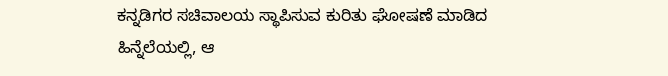ಕನ್ನಡಿಗರ ಸಚಿವಾಲಯ ಸ್ಥಾಪಿಸುವ ಕುರಿತು ಘೋಷಣೆ ಮಾಡಿದ ಹಿನ್ನೆಲೆಯಲ್ಲಿ, ಆ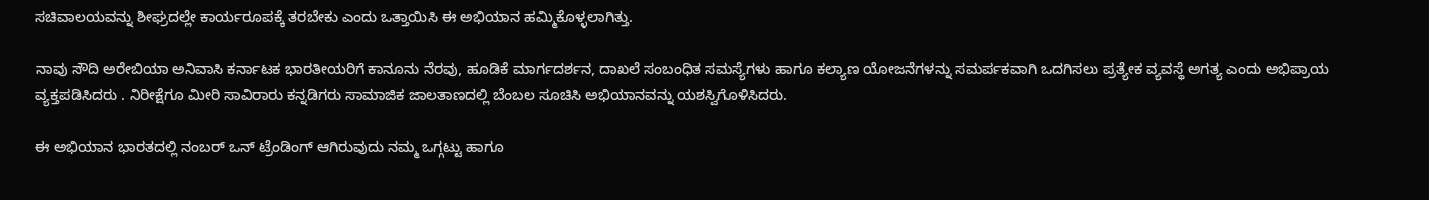ಸಚಿವಾಲಯವನ್ನು ಶೀಘ್ರದಲ್ಲೇ ಕಾರ್ಯರೂಪಕ್ಕೆ ತರಬೇಕು ಎಂದು ಒತ್ತಾಯಿಸಿ ಈ ಅಭಿಯಾನ ಹಮ್ಮಿಕೊಳ್ಳಲಾಗಿತ್ತು.

ನಾವು ಸೌದಿ ಅರೇಬಿಯಾ ಅನಿವಾಸಿ ಕರ್ನಾಟಕ ಭಾರತೀಯರಿಗೆ ಕಾನೂನು ನೆರವು, ಹೂಡಿಕೆ ಮಾರ್ಗದರ್ಶನ, ದಾಖಲೆ ಸಂಬಂಧಿತ ಸಮಸ್ಯೆಗಳು ಹಾಗೂ ಕಲ್ಯಾಣ ಯೋಜನೆಗಳನ್ನು ಸಮರ್ಪಕವಾಗಿ ಒದಗಿಸಲು ಪ್ರತ್ಯೇಕ ವ್ಯವಸ್ಥೆ ಅಗತ್ಯ ಎಂದು ಅಭಿಪ್ರಾಯ ವ್ಯಕ್ತಪಡಿಸಿದರು . ನಿರೀಕ್ಷೆಗೂ ಮೀರಿ ಸಾವಿರಾರು ಕನ್ನಡಿಗರು ಸಾಮಾಜಿಕ ಜಾಲತಾಣದಲ್ಲಿ ಬೆಂಬಲ ಸೂಚಿಸಿ ಅಭಿಯಾನವನ್ನು ಯಶಸ್ವಿಗೊಳಿಸಿದರು.

ಈ ಅಭಿಯಾನ ಭಾರತದಲ್ಲಿ ನಂಬರ್ ಒನ್ ಟ್ರೆಂಡಿಂಗ್ ಆಗಿರುವುದು ನಮ್ಮ ಒಗ್ಗಟ್ಟು ಹಾಗೂ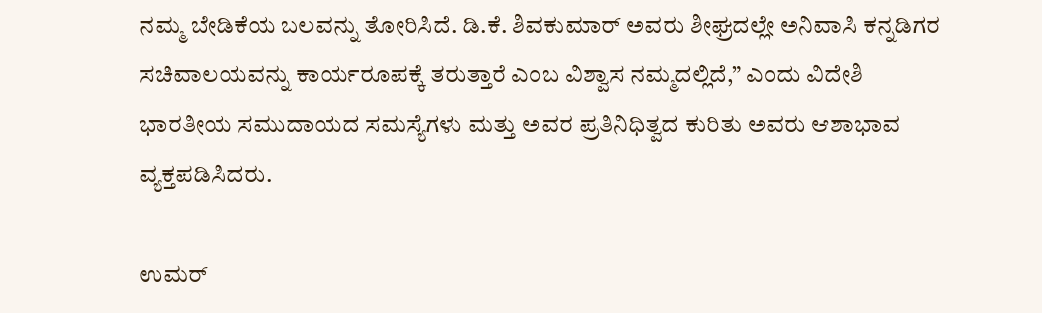ನಮ್ಮ ಬೇಡಿಕೆಯ ಬಲವನ್ನು ತೋರಿಸಿದೆ. ಡಿ.ಕೆ. ಶಿವಕುಮಾರ್ ಅವರು ಶೀಘ್ರದಲ್ಲೇ ಅನಿವಾಸಿ ಕನ್ನಡಿಗರ ಸಚಿವಾಲಯವನ್ನು ಕಾರ್ಯರೂಪಕ್ಕೆ ತರುತ್ತಾರೆ ಎಂಬ ವಿಶ್ವಾಸ ನಮ್ಮದಲ್ಲಿದೆ,” ಎಂದು ವಿದೇಶಿ ಭಾರತೀಯ ಸಮುದಾಯದ ಸಮಸ್ಯೆಗಳು ಮತ್ತು ಅವರ ಪ್ರತಿನಿಧಿತ್ವದ ಕುರಿತು ಅವರು ಆಶಾಭಾವ ವ್ಯಕ್ತಪಡಿಸಿದರು.

ಉಮರ್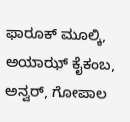ಫಾರೂಕ್ ಮೂಲ್ಕಿ, ಅಯಾಝ್ ಕೈಕಂಬ, ಅನ್ವರ್, ಗೋಪಾಲ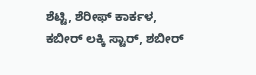ಶೆಟ್ಟಿ, ಶೆರೀಫ್ ಕಾರ್ಕಳ, ಕಬೀರ್ ಲಕ್ಕಿ ಸ್ಟಾರ್, ಶಬೀರ್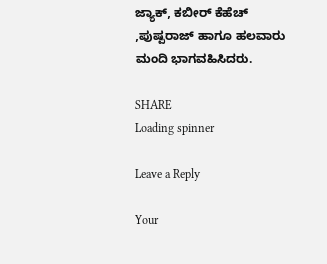ಜ್ಯಾಕ್, ಕಬೀರ್ ಕೆಹೆಚ್ ,ಪುಷ್ಪರಾಜ್ ಹಾಗೂ ಹಲವಾರು ಮಂದಿ ಭಾಗವಹಿಸಿದರು.

SHARE
Loading spinner

Leave a Reply

Your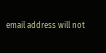email address will not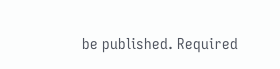be published. Required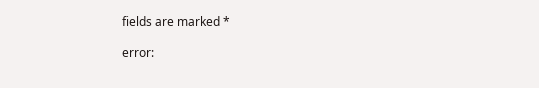fields are marked *

error: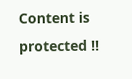Content is protected !!